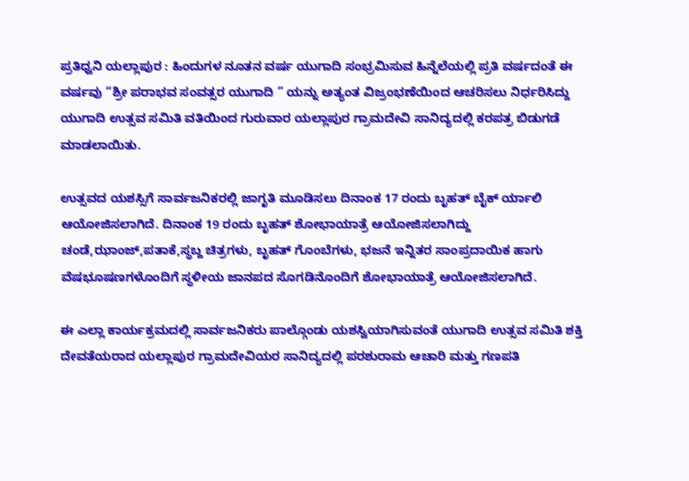ಪ್ರತಿಧ್ವನಿ ಯಲ್ಲಾಪುರ : ಹಿಂದುಗಳ ನೂತನ ವರ್ಷ ಯುಗಾದಿ ಸಂಭ್ರಮಿಸುವ ಹಿನ್ನೆಲೆಯಲ್ಲಿ ಪ್ರತಿ ವರ್ಷದಂತೆ ಈ ವರ್ಷವು “ಶ್ರೀ ಪರಾಭವ ಸಂವತ್ಸರ ಯುಗಾದಿ ” ಯನ್ನು ಅತ್ಯಂತ ವಿಜ್ರಂಭಣೆಯಿಂದ ಆಚರಿಸಲು ನಿರ್ಧರಿಸಿದ್ದು ಯುಗಾದಿ ಉತ್ಸವ ಸಮಿತಿ ವತಿಯಿಂದ ಗುರುವಾರ ಯಲ್ಲಾಪುರ ಗ್ರಾಮದೇವಿ ಸಾನಿದ್ಯದಲ್ಲಿ ಕರಪತ್ರ ಬಿಡುಗಡೆ ಮಾಡಲಾಯಿತು.

ಉತ್ಸವದ ಯಶಸ್ಸಿಗೆ ಸಾರ್ವಜನಿಕರಲ್ಲಿ ಜಾಗೃತಿ ಮೂಡಿಸಲು ದಿನಾಂಕ 17 ರಂದು ಬೃಹತ್ ಬೈಕ್ ರ್ಯಾಲಿ ಆಯೋಜಿಸಲಾಗಿದೆ. ದಿನಾಂಕ 19 ರಂದು ಬೃಹತ್ ಶೋಭಾಯಾತ್ರೆ ಆಯೋಜಿಸಲಾಗಿದ್ದು ಚಂಡೆ,ಝಾಂಜ್,ಪತಾಕೆ,ಸ್ಥಬ್ದ ಚಿತ್ರಗಳು, ಬೃಹತ್ ಗೊಂಬೆಗಳು, ಭಜನೆ ಇನ್ನಿತರ ಸಾಂಪ್ರದಾಯಿಕ ಹಾಗು ವೆಷಭೂಷಣಗಳೊಂದಿಗೆ ಸ್ಥಳೀಯ ಜಾನಪದ ಸೊಗಡಿನೊಂದಿಗೆ ಶೋಭಾಯಾತ್ರೆ ಆಯೋಜಿಸಲಾಗಿದೆ.

ಈ ಎಲ್ಲಾ ಕಾರ್ಯಕ್ರಮದಲ್ಲಿ ಸಾರ್ವಜನಿಕರು ಪಾಲ್ಗೊಂಡು ಯಶಸ್ವಿಯಾಗಿಸುವಂತೆ ಯುಗಾದಿ ಉತ್ಸವ ಸಮಿತಿ ಶಕ್ತಿ ದೇವತೆಯರಾದ ಯಲ್ಲಾಪುರ ಗ್ರಾಮದೇವಿಯರ ಸಾನಿದ್ಯದಲ್ಲಿ ಪರಶುರಾಮ ಆಚಾರಿ ಮತ್ತು ಗಣಪತಿ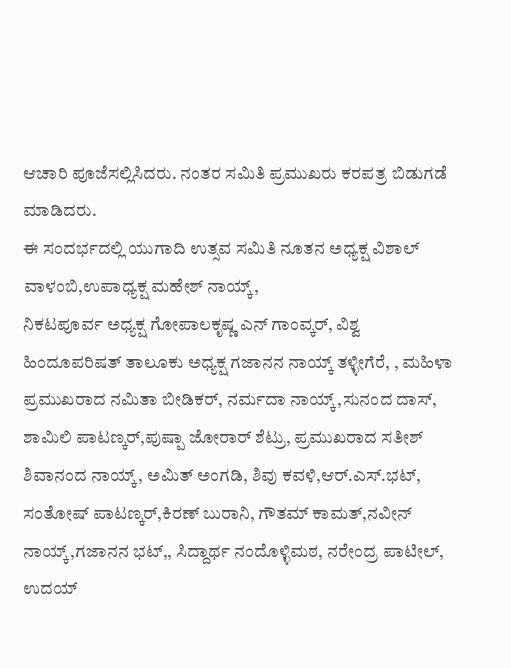ಆಚಾರಿ ಪೂಜೆಸಲ್ಲಿಸಿದರು. ನಂತರ ಸಮಿತಿ ಪ್ರಮುಖರು ಕರಪತ್ರ ಬಿಡುಗಡೆ ಮಾಡಿದರು.
ಈ ಸಂದರ್ಭದಲ್ಲಿ ಯುಗಾದಿ ಉತ್ಸವ ಸಮಿತಿ ನೂತನ ಅಧ್ಯಕ್ಷ ವಿಶಾಲ್ ವಾಳಂಬಿ,ಉಪಾಧ್ಯಕ್ಷ ಮಹೇಶ್ ನಾಯ್ಕ್,
ನಿಕಟಪೂರ್ವ ಅಧ್ಯಕ್ಷ ಗೋಪಾಲಕೃಷ್ಣ ಎನ್ ಗಾಂವ್ಕರ್, ವಿಶ್ವ ಹಿಂದೂಪರಿಷತ್ ತಾಲೂಕು ಅಧ್ಯಕ್ಷ ಗಜಾನನ ನಾಯ್ಕ್ ತಳ್ಳೀಗೆರೆ, , ಮಹಿಳಾ ಪ್ರಮುಖರಾದ ನಮಿತಾ ಬೀಡಿಕರ್, ನರ್ಮದಾ ನಾಯ್ಕ್,ಸುನಂದ ದಾಸ್, ಶಾಮಿಲಿ ಪಾಟಣ್ಕರ್,ಪುಷ್ಪಾ ಜೋರಾರ್ ಶೆಟ್ರು, ಪ್ರಮುಖರಾದ ಸತೀಶ್ ಶಿವಾನಂದ ನಾಯ್ಕ್, ಅಮಿತ್ ಅಂಗಡಿ, ಶಿವು ಕವಳಿ,ಆರ್.ಎಸ್.ಭಟ್, ಸಂತೋಷ್ ಪಾಟಣ್ಕರ್,ಕಿರಣ್ ಬುರಾನಿ, ಗೌತಮ್ ಕಾಮತ್,ನವೀನ್ ನಾಯ್ಕ್,ಗಜಾನನ ಭಟ್,, ಸಿದ್ದಾರ್ಥ ನಂದೊಳ್ಳಿಮಠ, ನರೇಂದ್ರ ಪಾಟೀಲ್, ಉದಯ್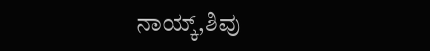ನಾಯ್ಕ್,ಶಿವು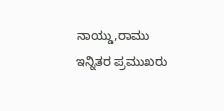ನಾಯ್ಡು,ರಾಮು ಇನ್ನಿತರ ಪ್ರಮುಖರು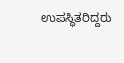ಉಪಸ್ಥಿತರಿದ್ದರು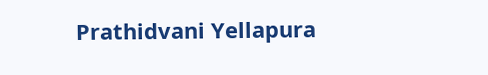Prathidvani Yellapura